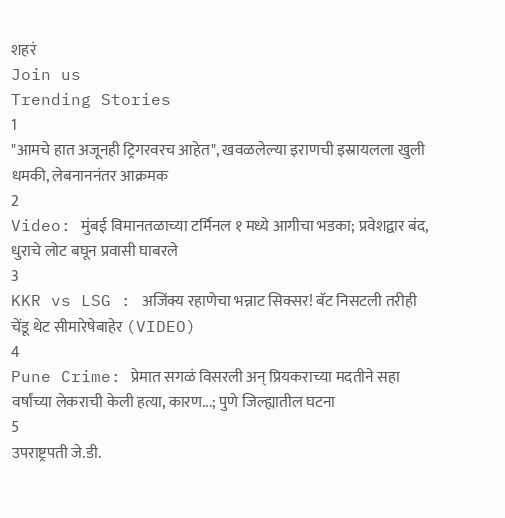शहरं
Join us
Trending Stories
1
"आमचे हात अजूनही ट्रिगरवरच आहेत", खवळलेल्या इराणची इस्रायलला खुली धमकी, लेबनाननंतर आक्रमक
2
Video: मुंबई विमानतळाच्या टर्मिनल १ मध्ये आगीचा भडका; प्रवेशद्वार बंद, धुराचे लोट बघून प्रवासी घाबरले
3
KKR vs LSG : अजिंक्य रहाणेचा भन्नाट सिक्सर! बॅट निसटली तरीही चेंडू थेट सीमारेषेबाहेर (VIDEO)
4
Pune Crime: प्रेमात सगळं विसरली अन् प्रियकराच्या मदतीने सहा वर्षांच्या लेकराची केली हत्या, कारण...; पुणे जिल्ह्यातील घटना
5
उपराष्ट्रपती जे.डी.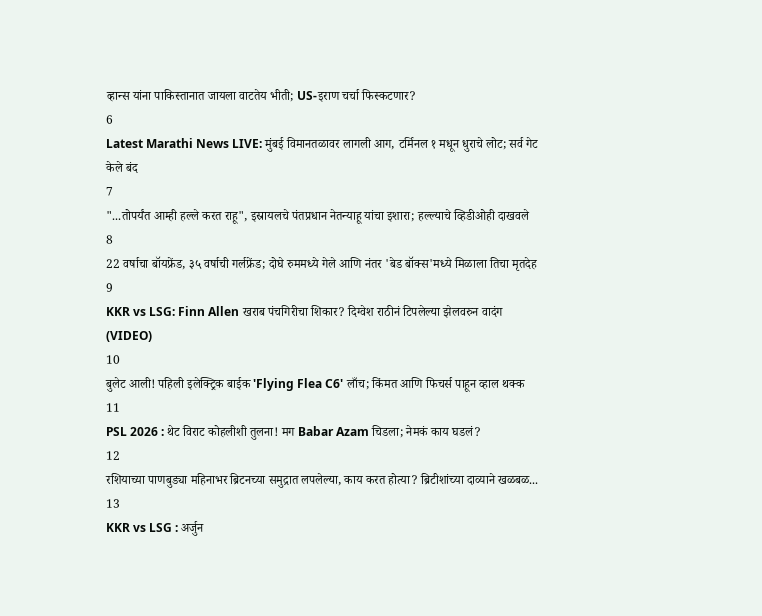व्हान्स यांना पाकिस्तानात जायला वाटतेय भीती; US-इराण चर्चा फिस्कटणार?
6
Latest Marathi News LIVE: मुंबई विमानतळावर लागली आग, टर्मिनल १ मधून धुराचे लोट; सर्व गेट केले बंद
7
"...तोपर्यंत आम्ही हल्ले करत राहू", इस्रायलचे पंतप्रधान नेतन्याहू यांचा इशारा; हल्ल्याचे व्हिडीओही दाखवले
8
22 वर्षाचा बॉयफ्रेंड, ३५ वर्षाची गर्लफ्रेंड; दोघे रुममध्ये गेले आणि नंतर 'बेड बॉक्स'मध्ये मिळाला तिचा मृतदेह
9
KKR vs LSG: Finn Allen खराब पंचगिरीचा शिकार? दिग्वेश राठीनं टिपलेल्या झेलवरुन वादंग (VIDEO)
10
बुलेट आली! पहिली इलेक्ट्रिक बाईक 'Flying Flea C6' लाँच; किंमत आणि फिचर्स पाहून व्हाल थक्क
11
PSL 2026 : थेट विराट कोहलीशी तुलना! मग Babar Azam चिडला; नेमकं काय घडलं?
12
रशियाच्या पाणबुड्या महिनाभर ब्रिटनच्या समुद्रात लपलेल्या, काय करत होत्या? ब्रिटीशांच्या दाव्याने खळबळ...
13
KKR vs LSG : अर्जुन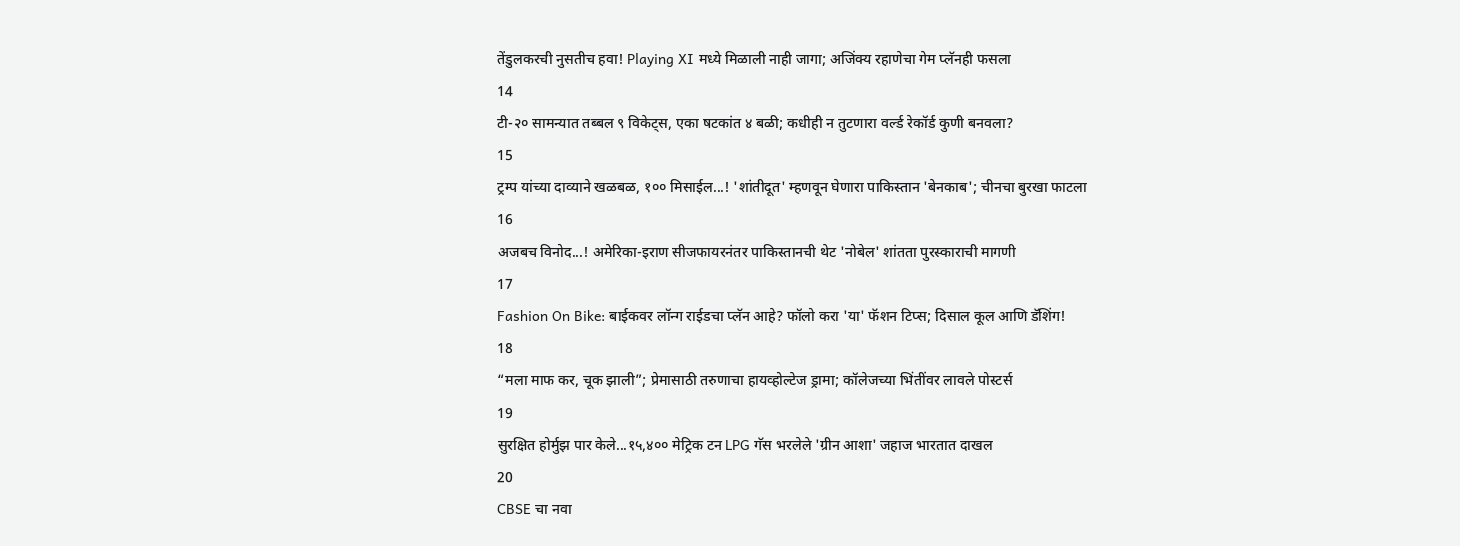तेंडुलकरची नुसतीच हवा! Playing XI मध्ये मिळाली नाही जागा; अजिंक्य रहाणेचा गेम प्लॅनही फसला
14
टी-२० सामन्यात तब्बल ९ विकेट्स, एका षटकांत ४ बळी; कधीही न तुटणारा वर्ल्ड रेकॉर्ड कुणी बनवला?
15
ट्रम्प यांच्या दाव्याने खळबळ, १०० मिसाईल...! 'शांतीदूत' म्हणवून घेणारा पाकिस्तान 'बेनकाब'; चीनचा बुरखा फाटला
16
अजबच विनोद...! अमेरिका-इराण सीजफायरनंतर पाकिस्तानची थेट 'नोबेल' शांतता पुरस्काराची मागणी
17
Fashion On Bike: बाईकवर लॉन्ग राईडचा प्लॅन आहे? फॉलो करा 'या' फॅशन टिप्स; दिसाल कूल आणि डॅशिंग!
18
“मला माफ कर, चूक झाली”; प्रेमासाठी तरुणाचा हायव्होल्टेज ड्रामा; कॉलेजच्या भिंतींवर लावले पोस्टर्स
19
सुरक्षित होर्मुझ पार केले...१५,४०० मेट्रिक टन LPG गॅस भरलेले 'ग्रीन आशा' जहाज भारतात दाखल
20
CBSE चा नवा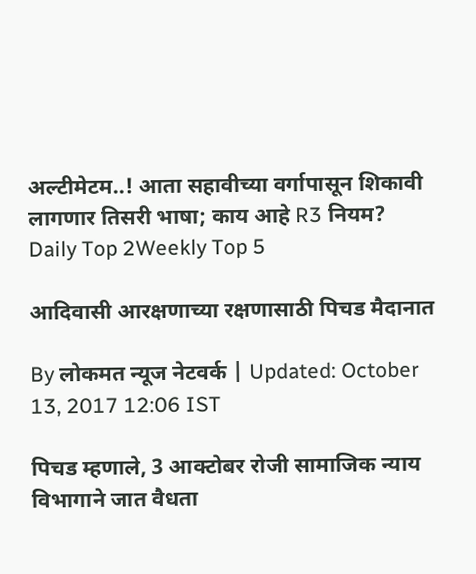अल्टीमेटम..! आता सहावीच्या वर्गापासून शिकावी लागणार तिसरी भाषा; काय आहे R3 नियम?
Daily Top 2Weekly Top 5

आदिवासी आरक्षणाच्या रक्षणासाठी पिचड मैदानात

By लोकमत न्यूज नेटवर्क | Updated: October 13, 2017 12:06 IST

पिचड म्हणाले, 3 आक्टोबर रोजी सामाजिक न्याय विभागाने जात वैधता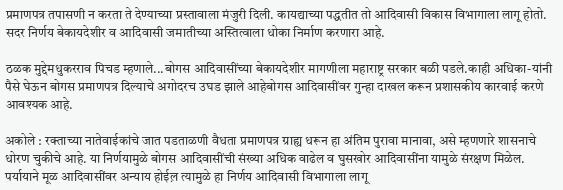प्रमाणपत्र तपासणी न करता ते देण्याच्या प्रस्तावाला मंजुरी दिली. कायद्याच्या पद्धतीत तो आदिवासी विकास विभागाला लागू होतो. सदर निर्णय बेकायदेशीर व आदिवासी जमातीच्या अस्तित्वाला धोका निर्माण करणारा आहे.

ठळक मुद्देमधुकरराव पिचड म्हणाले...बोगस आदिवासींच्या बेकायदेशीर मागणीला महाराष्ट्र सरकार बळी पडले.काही अधिका-यांनी पैसे घेऊन बोगस प्रमाणपत्र दिल्याचे अगोदरच उघड झाले आहेबोगस आदिवासींवर गुन्हा दाखल करून प्रशासकीय कारवाई करणे आवश्यक आहे.

अकोले : रक्ताच्या नातेवाईकांचे जात पडताळणी वैधता प्रमाणपत्र ग्राह्य धरून हा अंतिम पुरावा मानावा, असे म्हणणारे शासनाचे धोरण चुकीचे आहे. या निर्णयामुळे बोगस आदिवासींची संख्या अधिक वाढेल व घुसखोर आदिवासींना यामुळे संरक्षण मिळेल. पर्यायाने मूळ आदिवासींवर अन्याय होईल़ त्यामुळे हा निर्णय आदिवासी विभागाला लागू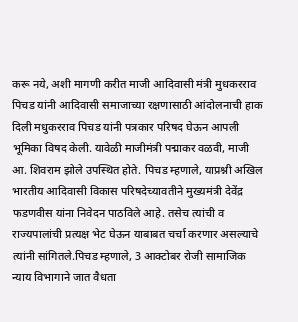करू नये, अशी मागणी करीत माजी आदिवासी मंत्री मुधकरराव पिचड यांनी आदिवासी समाजाच्या रक्षणासाठी आंदोलनाची हाक दिली मधुकरराव पिचड यांनी पत्रकार परिषद घेऊन आपली भूमिका विषद केली. यावेळी माजीमंत्री पद्माकर वळवी, माजी आ. शिवराम झोले उपस्थित होते. पिचड म्हणाले, याप्रश्नी अखिल भारतीय आदिवासी विकास परिषदेच्यावतीने मुख्यमंत्री देवेंद्र फडणवीस यांना निवेदन पाठविले आहे. तसेच त्यांची व राज्यपालांची प्रत्यक्ष भेट घेऊन याबाबत चर्चा करणार असल्याचे त्यांनी सांगितले.पिचड म्हणाले, 3 आक्टोबर रोजी सामाजिक न्याय विभागाने जात वैधता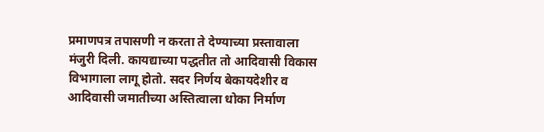प्रमाणपत्र तपासणी न करता ते देण्याच्या प्रस्तावाला मंजुरी दिली. कायद्याच्या पद्धतीत तो आदिवासी विकास विभागाला लागू होतो. सदर निर्णय बेकायदेशीर व आदिवासी जमातीच्या अस्तित्वाला धोका निर्माण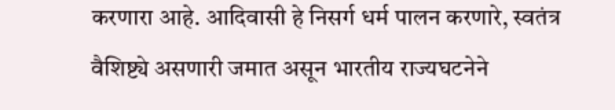करणारा आहे. आदिवासी हे निसर्ग धर्म पालन करणारे, स्वतंत्र वैशिष्ट्ये असणारी जमात असून भारतीय राज्यघटनेने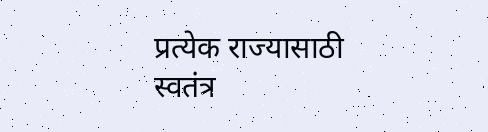प्रत्येक राज्यासाठी स्वतंत्र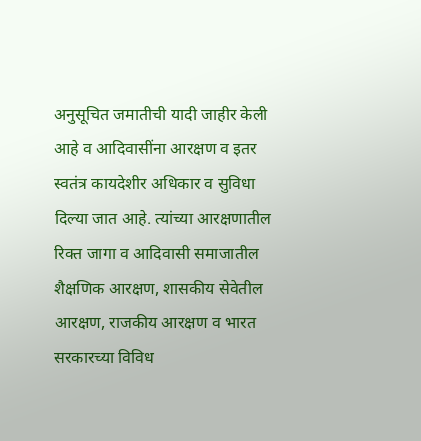अनुसूचित जमातीची यादी जाहीर केली आहे व आदिवासींना आरक्षण व इतर स्वतंत्र कायदेशीर अधिकार व सुविधा दिल्या जात आहे. त्यांच्या आरक्षणातील रिक्त जागा व आदिवासी समाजातील शैक्षणिक आरक्षण, शासकीय सेवेतील आरक्षण, राजकीय आरक्षण व भारत सरकारच्या विविध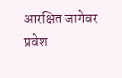आरक्षित जागेवर प्रवेश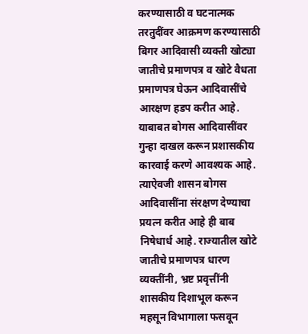करण्यासाठी व घटनात्मक तरतुदींवर आक्रमण करण्यासाठी बिगर आदिवासी व्यक्ती खोट्या जातीचे प्रमाणपत्र व खोटे वैधता प्रमाणपत्र घेऊन आदिवासींचे आरक्षण हडप करीत आहे. याबाबत बोगस आदिवासींवर गुन्हा दाखल करून प्रशासकीय कारवाई करणे आवश्यक आहे. त्याऐवजी शासन बोगस आदिवासींना संरक्षण देण्याचा प्रयत्न करीत आहे ही बाब निषेधार्ध आहे. राज्यातील खोटे जातीचे प्रमाणपत्र धारण व्यक्तींनी, भ्रष्ट प्रवृत्तींनी शासकीय दिशाभूल करून महसून विभागाला फसवून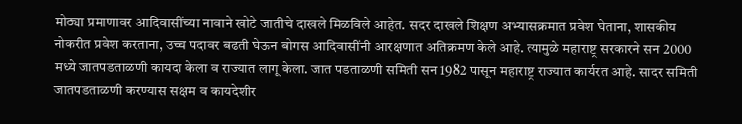मोठ्या प्रमाणावर आदिवासींच्या नावाने खोटे जातीचे दाखले मिळविले आहेत. सदर दाखले शिक्षण अभ्यासक्रमात प्रवेश घेताना, शासकीय नोकरीत प्रवेश करताना, उच्च पदावर बढती घेऊन बोगस आदिवासींनी आरक्षणात अतिक्रमण केले आहे. त्यामुळे महाराष्ट्र सरकारने सन 2000 मध्ये जातपडताळणी कायदा केला व राज्यात लागू केला. जात पडताळणी समिती सन 1982 पासून महाराष्ट्र राज्यात कार्यरत आहे. सादर समिती जातपडताळणी करण्यास सक्षम व कायदेशीर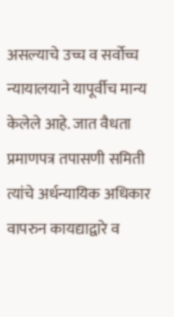असल्याचे उच्च व सर्वोच्च न्यायालयाने यापूर्वीच मान्य केलेले आहे. जात वैधता प्रमाणपत्र तपासणी समिती त्यांचे अर्धन्यायिक अधिकार वापरुन कायद्याद्वारे व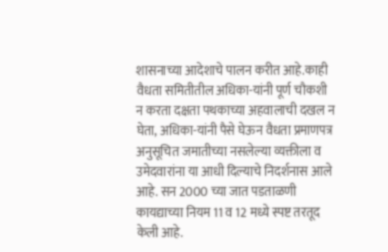शासनाच्या आदेशाचे पालन करीत आहे.काही वैधता समितीतील अधिका-यांनी पूर्ण चौकशी न करता दक्षता पथकाच्या अहवालाची दखल न घेता, अधिका-यांनी पैसे घेऊन वैधता प्रमाणपत्र अनुसूचित जमातीच्या नसलेल्या व्यक्तीला व उमेदवारांना या आधी दिल्याचे निदर्शनास आले आहे. सन 2000 च्या जात पडताळणी कायद्याच्या नियम 11 व 12 मध्ये स्पष्ट तरतूद केली आहे.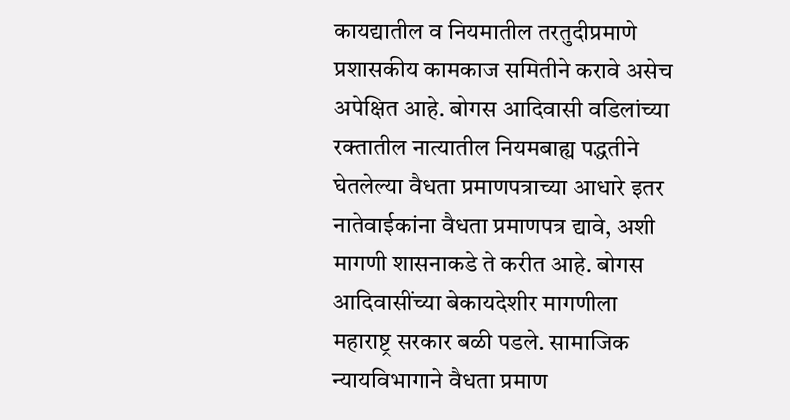कायद्यातील व नियमातील तरतुदीप्रमाणे प्रशासकीय कामकाज समितीने करावे असेच अपेक्षित आहे. बोगस आदिवासी वडिलांच्या रक्तातील नात्यातील नियमबाह्य पद्धतीने घेतलेल्या वैधता प्रमाणपत्राच्या आधारे इतर नातेवाईकांना वैधता प्रमाणपत्र द्यावे, अशी मागणी शासनाकडे ते करीत आहे. बोगस आदिवासींच्या बेकायदेशीर मागणीला महाराष्ट्र सरकार बळी पडले. सामाजिक न्यायविभागाने वैधता प्रमाण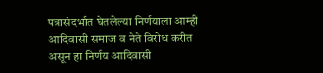पत्रासंदर्भात घेतलेल्या निर्णयाला आम्ही आदिवासी समाज व नेते विरोध करीत असून हा निर्णय आदिवासी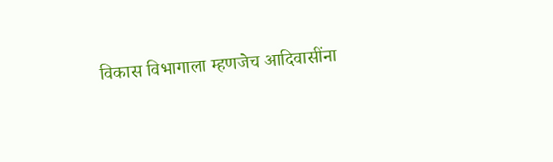विकास विभागाला म्हणजेच आदिवासींना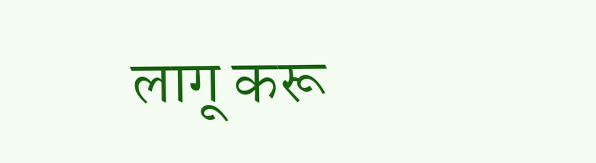लागू करू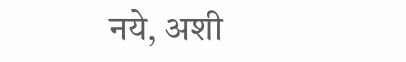नये, अशी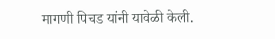मागणी पिचड यांनी यावेळी केली.